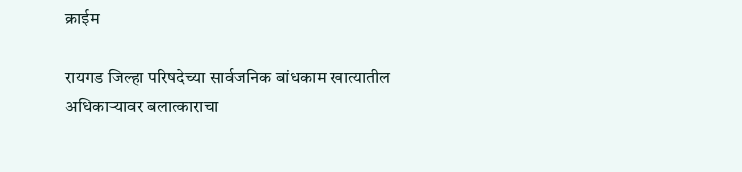क्राईम

रायगड जिल्हा परिषदेच्या सार्वजनिक बांधकाम खात्यातील अधिकाऱ्यावर बलात्काराचा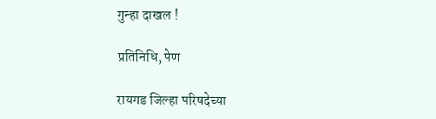गुन्हा दाखल !

प्रतिनिधि, पेण

रायगड जिल्हा परिषदेच्या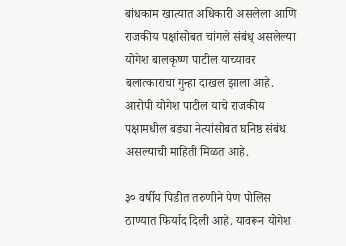बांधकाम खात्यात अधिकारी असलेला आणि राजकीय पक्षांसोबत चांगले संबंध् असलेल्या योगेश बालकृष्ण पाटील याच्यावर बलात्काराचा गुन्हा दाखल झाला आहे. आरोपी योगेश पाटील याचे राजकीय पक्षामधील बड्या नेत्यांसोबत घनिष्ठ संबंध असल्याची माहिती मिळत आहे.

३० वर्षीय पिडीत तरुणीने पेण पोलिस ठाण्यात फिर्याद दिली आहे. यावरून योगेश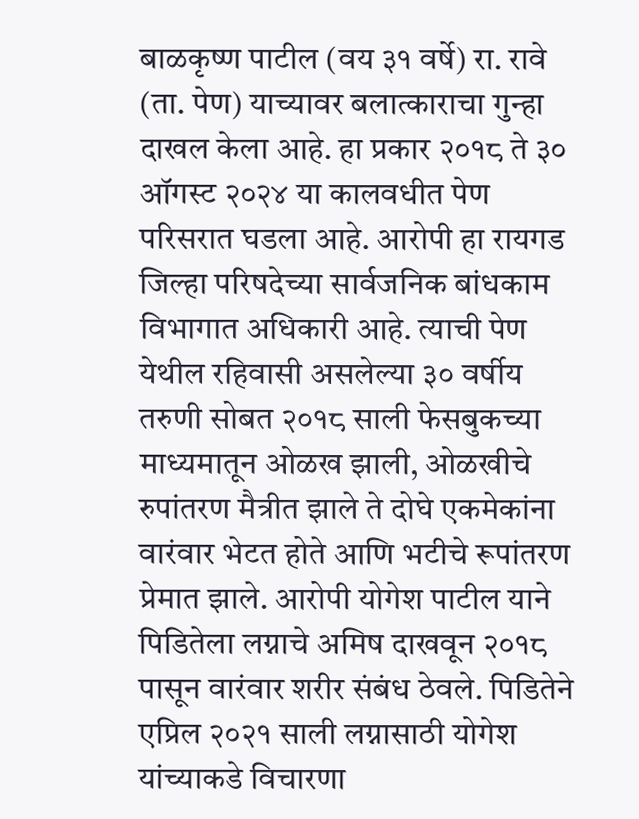बाळकृष्ण पाटील (वय ३१ वर्षे) रा. रावे (ता. पेण) याच्यावर बलात्काराचा गुन्हा दाखल केला आहे. हा प्रकार २०१८ ते ३० ऑगस्ट २०२४ या कालवधीत पेण परिसरात घडला आहे. आरोपी हा रायगड जिल्हा परिषदेच्या सार्वजनिक बांधकाम विभागात अधिकारी आहे. त्याची पेण येथील रहिवासी असलेल्या ३० वर्षीय तरुणी सोबत २०१८ साली फेसबुकच्या माध्यमातून ओळख झाली, ओळखीचे रुपांतरण मैत्रीत झाले ते दोघे एकमेकांना वारंवार भेटत होते आणि भटीचे रूपांतरण प्रेमात झाले. आरोपी योगेश पाटील याने पिडितेला लग्नाचे अमिष दाखवून २०१८ पासून वारंवार शरीर संबंध ठेवले. पिडितेने एप्रिल २०२१ साली लग्नासाठी योगेश यांच्याकडे विचारणा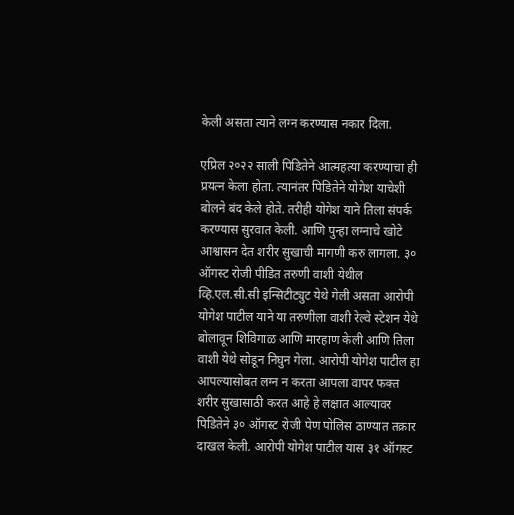केली असता त्याने लग्न करण्यास नकार दिला.

एप्रिल २०२२ साली पिडितेने आत्महत्या करण्याचा ही प्रयत्न केला होता. त्यानंतर पिडितेने योगेश याचेशी बोलने बंद केले होते. तरीही योगेश याने तिला संपर्क करण्यास सुरवात केली. आणि पुन्हा लग्नाचे खोटे आश्वासन देत शरीर सुखाची मागणी करु लागला. ३० ऑगस्ट रोजी पीडित तरुणी वाशी येथील व्हि.एल.सी.सी इन्सिटीट्युट येथे गेली असता आरोपी योगेश पाटील याने या तरुणीला वाशी रेल्वे स्टेशन येथे बोलावून शिविगाळ आणि मारहाण केली आणि तिला वाशी येथे सोडून निघुन गेला. आरोपी योगेश पाटील हा आपल्यासोबत लग्न न करता आपला वापर फक्त शरीर सुखासाठी करत आहे हे लक्षात आल्यावर पिडितेने ३० ऑगस्ट रोजी पेण पोलिस ठाण्यात तक्रार दाखल केली. आरोपी योगेश पाटील यास ३१ ऑगस्ट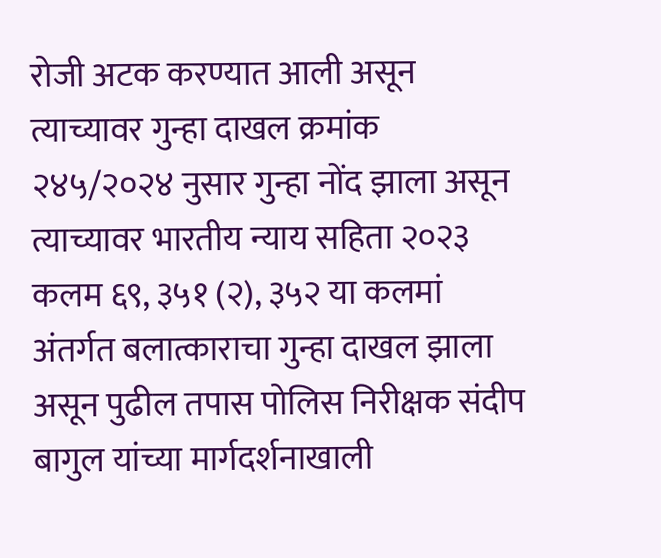रोजी अटक करण्यात आली असून त्याच्यावर गुन्हा दाखल क्रमांक २४५/२०२४ नुसार गुन्हा नोंद झाला असून त्याच्यावर भारतीय न्याय सहिता २०२३ कलम ६९, ३५१ (२), ३५२ या कलमां अंतर्गत बलात्काराचा गुन्हा दाखल झाला असून पुढील तपास पोलिस निरीक्षक संदीप बागुल यांच्या मार्गदर्शनाखाली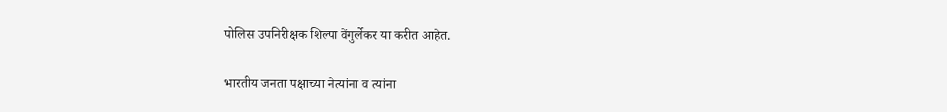पोलिस उपनिरीक्षक शिल्पा वेंगुर्लेकर या करीत आहेत.

भारतीय जनता पक्षाच्या नेत्यांना व त्यांना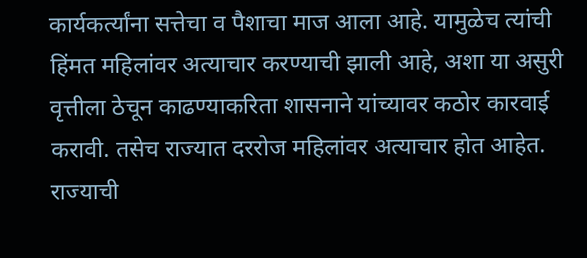कार्यकर्त्यांना सत्तेचा व पैशाचा माज आला आहे. यामुळेच त्यांची हिंमत महिलांवर अत्याचार करण्याची झाली आहे, अशा या असुरी वृत्तीला ठेचून काढण्याकरिता शासनाने यांच्यावर कठोर कारवाई करावी. तसेच राज्यात दररोज महिलांवर अत्याचार होत आहेत. राज्याची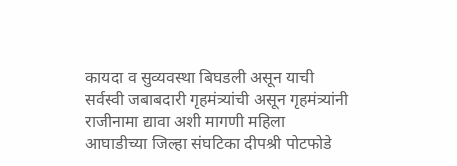कायदा व सुव्यवस्था बिघडली असून याची सर्वस्वी जबाबदारी गृहमंत्र्यांची असून गृहमंत्र्यांनी राजीनामा द्यावा अशी मागणी महिला आघाडीच्या जिल्हा संघटिका दीपश्री पोटफोडे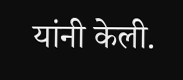यांनी केली.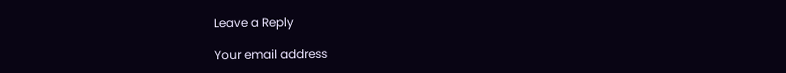Leave a Reply

Your email address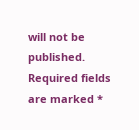will not be published. Required fields are marked *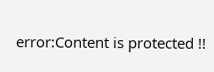error:Content is protected !!